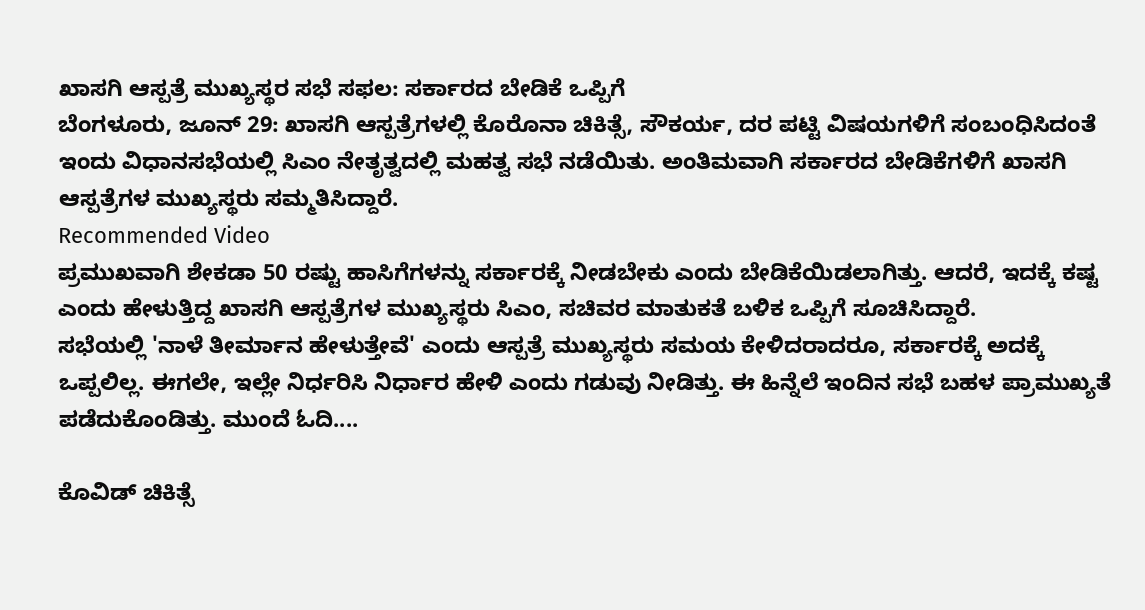ಖಾಸಗಿ ಆಸ್ಪತ್ರೆ ಮುಖ್ಯಸ್ಥರ ಸಭೆ ಸಫಲ: ಸರ್ಕಾರದ ಬೇಡಿಕೆ ಒಪ್ಪಿಗೆ
ಬೆಂಗಳೂರು, ಜೂನ್ 29: ಖಾಸಗಿ ಆಸ್ಪತ್ರೆಗಳಲ್ಲಿ ಕೊರೊನಾ ಚಿಕಿತ್ಸೆ, ಸೌಕರ್ಯ, ದರ ಪಟ್ಟಿ ವಿಷಯಗಳಿಗೆ ಸಂಬಂಧಿಸಿದಂತೆ ಇಂದು ವಿಧಾನಸಭೆಯಲ್ಲಿ ಸಿಎಂ ನೇತೃತ್ವದಲ್ಲಿ ಮಹತ್ವ ಸಭೆ ನಡೆಯಿತು. ಅಂತಿಮವಾಗಿ ಸರ್ಕಾರದ ಬೇಡಿಕೆಗಳಿಗೆ ಖಾಸಗಿ ಆಸ್ಪತ್ರೆಗಳ ಮುಖ್ಯಸ್ಥರು ಸಮ್ಮತಿಸಿದ್ದಾರೆ.
Recommended Video
ಪ್ರಮುಖವಾಗಿ ಶೇಕಡಾ 50 ರಷ್ಟು ಹಾಸಿಗೆಗಳನ್ನು ಸರ್ಕಾರಕ್ಕೆ ನೀಡಬೇಕು ಎಂದು ಬೇಡಿಕೆಯಿಡಲಾಗಿತ್ತು. ಆದರೆ, ಇದಕ್ಕೆ ಕಷ್ಟ ಎಂದು ಹೇಳುತ್ತಿದ್ದ ಖಾಸಗಿ ಆಸ್ಪತ್ರೆಗಳ ಮುಖ್ಯಸ್ಥರು ಸಿಎಂ, ಸಚಿವರ ಮಾತುಕತೆ ಬಳಿಕ ಒಪ್ಪಿಗೆ ಸೂಚಿಸಿದ್ದಾರೆ.
ಸಭೆಯಲ್ಲಿ 'ನಾಳೆ ತೀರ್ಮಾನ ಹೇಳುತ್ತೇವೆ' ಎಂದು ಆಸ್ಪತ್ರೆ ಮುಖ್ಯಸ್ಥರು ಸಮಯ ಕೇಳಿದರಾದರೂ, ಸರ್ಕಾರಕ್ಕೆ ಅದಕ್ಕೆ ಒಪ್ಪಲಿಲ್ಲ. ಈಗಲೇ, ಇಲ್ಲೇ ನಿರ್ಧರಿಸಿ ನಿರ್ಧಾರ ಹೇಳಿ ಎಂದು ಗಡುವು ನೀಡಿತ್ತು. ಈ ಹಿನ್ನೆಲೆ ಇಂದಿನ ಸಭೆ ಬಹಳ ಪ್ರಾಮುಖ್ಯತೆ ಪಡೆದುಕೊಂಡಿತ್ತು. ಮುಂದೆ ಓದಿ....

ಕೊವಿಡ್ ಚಿಕಿತ್ಸೆ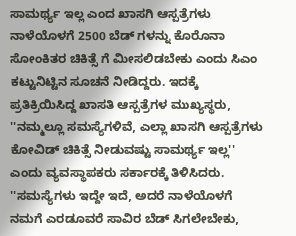ಸಾಮರ್ಥ್ಯ ಇಲ್ಲ ಎಂದ ಖಾಸಗಿ ಆಸ್ಪತ್ರೆಗಳು
ನಾಳೆಯೊಳಗೆ 2500 ಬೆಡ್ ಗಳನ್ನು ಕೊರೊನಾ ಸೋಂಕಿತರ ಚಿಕಿತ್ಸೆ ಗೆ ಮೀಸಲಿಡಬೇಕು ಎಂದು ಸಿಎಂ ಕಟ್ಟುನಿಟ್ಟಿನ ಸೂಚನೆ ನೀಡಿದ್ದರು. ಇದಕ್ಕೆ ಪ್ರತಿಕ್ರಿಯಿಸಿದ್ದ ಖಾಸತಿ ಆಸ್ಪತ್ರೆಗಳ ಮುಖ್ಯಸ್ಥರು, ''ನಮ್ಮಲ್ಲೂ ಸಮಸ್ಯೆಗಳಿವೆ, ಎಲ್ಲಾ ಖಾಸಗಿ ಆಸ್ಪತ್ರೆಗಳು ಕೋವಿಡ್ ಚಿಕಿತ್ಸೆ ನೀಡುವಷ್ಟು ಸಾಮರ್ಥ್ಯ ಇಲ್ಲ'' ಎಂದು ವ್ಯವಸ್ಥಾಪಕರು ಸರ್ಕಾರಕ್ಕೆ ತಿಳಿಸಿದರು. ''ಸಮಸ್ಯೆಗಳು ಇದ್ದೇ ಇದೆ, ಅದರೆ ನಾಳೆಯೊಳಗೆ ನಮಗೆ ಎರಡೂವರೆ ಸಾವಿರ ಬೆಡ್ ಸಿಗಲೇಬೇಕು,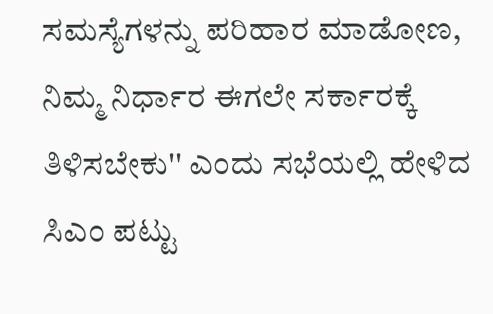ಸಮಸ್ಯೆಗಳನ್ನು ಪರಿಹಾರ ಮಾಡೋಣ, ನಿಮ್ಮ ನಿರ್ಧಾರ ಈಗಲೇ ಸರ್ಕಾರಕ್ಕೆ ತಿಳಿಸಬೇಕು'' ಎಂದು ಸಭೆಯಲ್ಲಿ ಹೇಳಿದ ಸಿಎಂ ಪಟ್ಟು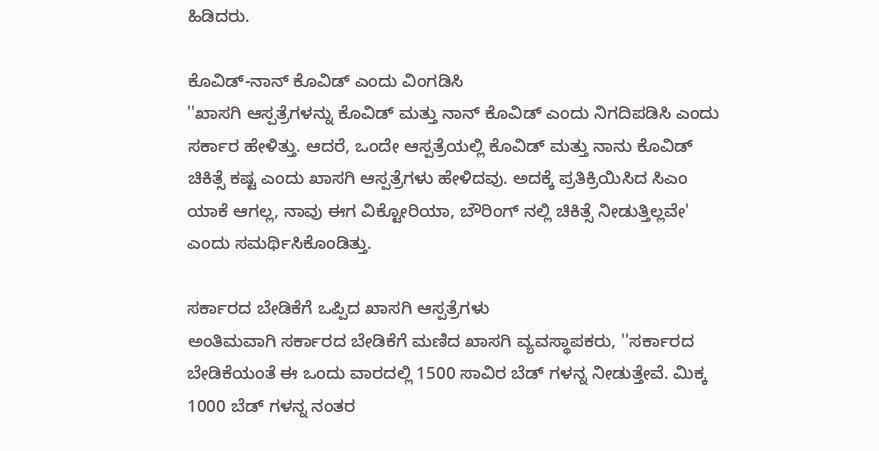ಹಿಡಿದರು.

ಕೊವಿಡ್-ನಾನ್ ಕೊವಿಡ್ ಎಂದು ವಿಂಗಡಿಸಿ
''ಖಾಸಗಿ ಆಸ್ಪತ್ರೆಗಳನ್ನು ಕೊವಿಡ್ ಮತ್ತು ನಾನ್ ಕೊವಿಡ್ ಎಂದು ನಿಗದಿಪಡಿಸಿ ಎಂದು ಸರ್ಕಾರ ಹೇಳಿತ್ತು. ಆದರೆ, ಒಂದೇ ಆಸ್ಪತ್ರೆಯಲ್ಲಿ ಕೊವಿಡ್ ಮತ್ತು ನಾನು ಕೊವಿಡ್ ಚಿಕಿತ್ಸೆ ಕಷ್ಟ ಎಂದು ಖಾಸಗಿ ಆಸ್ಪತ್ರೆಗಳು ಹೇಳಿದವು. ಅದಕ್ಕೆ ಪ್ರತಿಕ್ರಿಯಿಸಿದ ಸಿಎಂ ಯಾಕೆ ಆಗಲ್ಲ, ನಾವು ಈಗ ವಿಕ್ಟೋರಿಯಾ, ಬೌರಿಂಗ್ ನಲ್ಲಿ ಚಿಕಿತ್ಸೆ ನೀಡುತ್ತಿಲ್ಲವೇ' ಎಂದು ಸಮರ್ಥಿಸಿಕೊಂಡಿತ್ತು.

ಸರ್ಕಾರದ ಬೇಡಿಕೆಗೆ ಒಪ್ಪಿದ ಖಾಸಗಿ ಆಸ್ಪತ್ರೆಗಳು
ಅಂತಿಮವಾಗಿ ಸರ್ಕಾರದ ಬೇಡಿಕೆಗೆ ಮಣಿದ ಖಾಸಗಿ ವ್ಯವಸ್ಥಾಪಕರು, ''ಸರ್ಕಾರದ ಬೇಡಿಕೆಯಂತೆ ಈ ಒಂದು ವಾರದಲ್ಲಿ 1500 ಸಾವಿರ ಬೆಡ್ ಗಳನ್ನ ನೀಡುತ್ತೇವೆ. ಮಿಕ್ಕ 1000 ಬೆಡ್ ಗಳನ್ನ ನಂತರ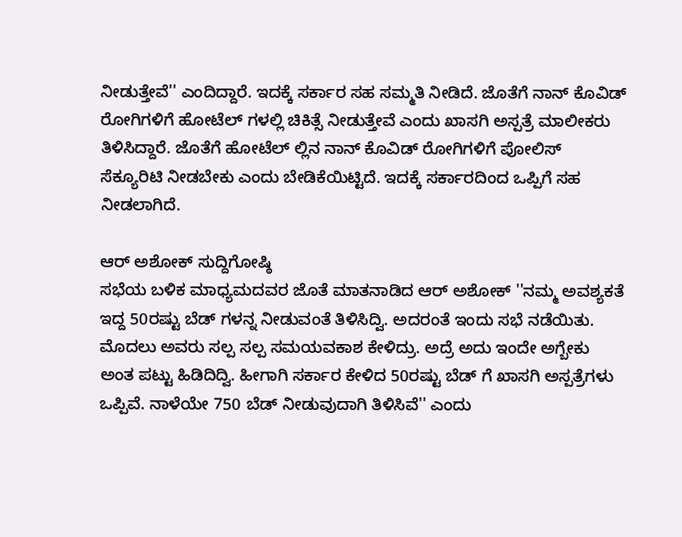ನೀಡುತ್ತೇವೆ'' ಎಂದಿದ್ದಾರೆ. ಇದಕ್ಕೆ ಸರ್ಕಾರ ಸಹ ಸಮ್ಮತಿ ನೀಡಿದೆ. ಜೊತೆಗೆ ನಾನ್ ಕೊವಿಡ್ ರೋಗಿಗಳಿಗೆ ಹೋಟೆಲ್ ಗಳಲ್ಲಿ ಚಿಕಿತ್ಸೆ ನೀಡುತ್ತೇವೆ ಎಂದು ಖಾಸಗಿ ಅಸ್ಪತ್ರೆ ಮಾಲೀಕರು ತಿಳಿಸಿದ್ದಾರೆ. ಜೊತೆಗೆ ಹೋಟೆಲ್ ಲ್ಲಿನ ನಾನ್ ಕೊವಿಡ್ ರೋಗಿಗಳಿಗೆ ಪೋಲಿಸ್ ಸೆಕ್ಯೂರಿಟಿ ನೀಡಬೇಕು ಎಂದು ಬೇಡಿಕೆಯಿಟ್ಟಿದೆ. ಇದಕ್ಕೆ ಸರ್ಕಾರದಿಂದ ಒಪ್ಪಿಗೆ ಸಹ ನೀಡಲಾಗಿದೆ.

ಆರ್ ಅಶೋಕ್ ಸುದ್ದಿಗೋಷ್ಠಿ
ಸಭೆಯ ಬಳಿಕ ಮಾಧ್ಯಮದವರ ಜೊತೆ ಮಾತನಾಡಿದ ಆರ್ ಅಶೋಕ್ ''ನಮ್ಮ ಅವಶ್ಯಕತೆ ಇದ್ದ 50ರಷ್ಟು ಬೆಡ್ ಗಳನ್ನ ನೀಡುವಂತೆ ತಿಳಿಸಿದ್ವಿ. ಅದರಂತೆ ಇಂದು ಸಭೆ ನಡೆಯಿತು. ಮೊದಲು ಅವರು ಸಲ್ಪ ಸಲ್ಪ ಸಮಯವಕಾಶ ಕೇಳಿದ್ರು. ಅದ್ರೆ ಅದು ಇಂದೇ ಅಗ್ಬೇಕು ಅಂತ ಪಟ್ಟು ಹಿಡಿದಿದ್ವಿ. ಹೀಗಾಗಿ ಸರ್ಕಾರ ಕೇಳಿದ 50ರಷ್ಟು ಬೆಡ್ ಗೆ ಖಾಸಗಿ ಅಸ್ಪತ್ರೆಗಳು ಒಪ್ಪಿವೆ. ನಾಳೆಯೇ 750 ಬೆಡ್ ನೀಡುವುದಾಗಿ ತಿಳಿಸಿವೆ'' ಎಂದು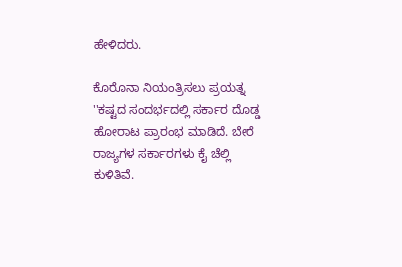ಹೇಳಿದರು.

ಕೊರೊನಾ ನಿಯಂತ್ರಿಸಲು ಪ್ರಯತ್ನ
''ಕಷ್ಟದ ಸಂದರ್ಭದಲ್ಲಿ ಸರ್ಕಾರ ದೊಡ್ಡ ಹೋರಾಟ ಪ್ರಾರಂಭ ಮಾಡಿದೆ. ಬೇರೆ ರಾಜ್ಯಗಳ ಸರ್ಕಾರಗಳು ಕೈ ಚೆಲ್ಲಿ ಕುಳಿತಿವೆ.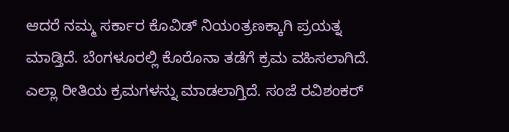ಆದರೆ ನಮ್ಮ ಸರ್ಕಾರ ಕೊವಿಡ್ ನಿಯಂತ್ರಣಕ್ಕಾಗಿ ಪ್ರಯತ್ನ ಮಾಡ್ತಿದೆ. ಬೆಂಗಳೂರಲ್ಲಿ ಕೊರೊನಾ ತಡೆಗೆ ಕ್ರಮ ವಹಿಸಲಾಗಿದೆ. ಎಲ್ಲಾ ರೀತಿಯ ಕ್ರಮಗಳನ್ನು ಮಾಡಲಾಗ್ತಿದೆ. ಸಂಜೆ ರವಿಶಂಕರ್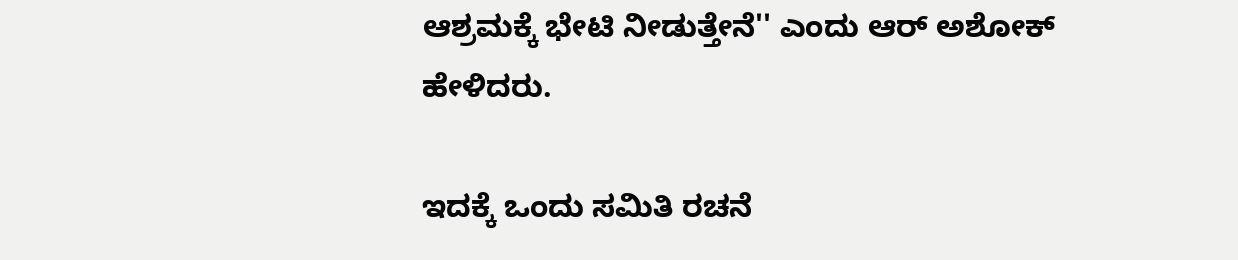ಆಶ್ರಮಕ್ಕೆ ಭೇಟಿ ನೀಡುತ್ತೇನೆ'' ಎಂದು ಆರ್ ಅಶೋಕ್ ಹೇಳಿದರು.

ಇದಕ್ಕೆ ಒಂದು ಸಮಿತಿ ರಚನೆ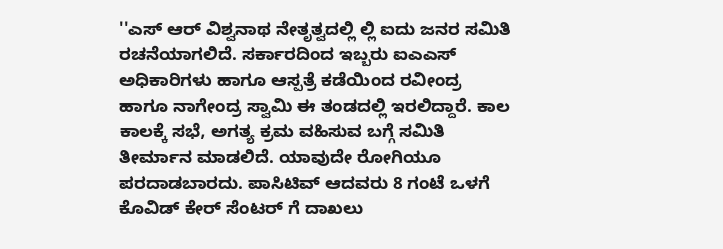''ಎಸ್ ಆರ್ ವಿಶ್ವನಾಥ ನೇತೃತ್ವದಲ್ಲಿ ಲ್ಲಿ ಐದು ಜನರ ಸಮಿತಿ ರಚನೆಯಾಗಲಿದೆ. ಸರ್ಕಾರದಿಂದ ಇಬ್ಬರು ಐಎಎಸ್ ಅಧಿಕಾರಿಗಳು ಹಾಗೂ ಆಸ್ಪತ್ರೆ ಕಡೆಯಿಂದ ರವೀಂದ್ರ ಹಾಗೂ ನಾಗೇಂದ್ರ ಸ್ವಾಮಿ ಈ ತಂಡದಲ್ಲಿ ಇರಲಿದ್ದಾರೆ. ಕಾಲ ಕಾಲಕ್ಕೆ ಸಭೆ, ಅಗತ್ಯ ಕ್ರಮ ವಹಿಸುವ ಬಗ್ಗೆ ಸಮಿತಿ ತೀರ್ಮಾನ ಮಾಡಲಿದೆ. ಯಾವುದೇ ರೋಗಿಯೂ ಪರದಾಡಬಾರದು. ಪಾಸಿಟಿವ್ ಆದವರು 8 ಗಂಟೆ ಒಳಗೆ ಕೊವಿಡ್ ಕೇರ್ ಸೆಂಟರ್ ಗೆ ದಾಖಲು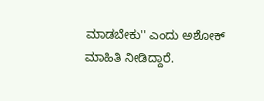ಮಾಡಬೇಕು'' ಎಂದು ಅಶೋಕ್ ಮಾಹಿತಿ ನೀಡಿದ್ದಾರೆ.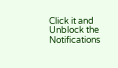Click it and Unblock the Notifications